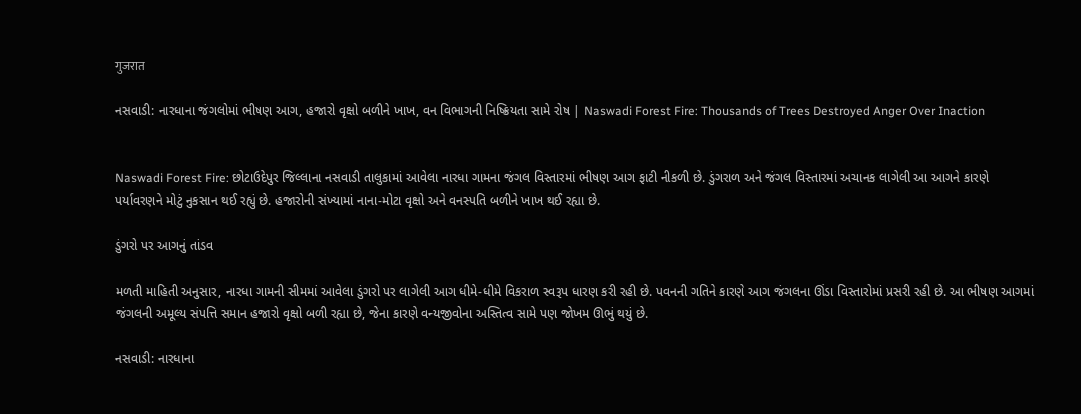गुजरात

નસવાડી: નારધાના જંગલોમાં ભીષણ આગ, હજારો વૃક્ષો બળીને ખાખ, વન વિભાગની નિષ્ક્રિયતા સામે રોષ | Naswadi Forest Fire: Thousands of Trees Destroyed Anger Over Inaction


Naswadi Forest Fire: છોટાઉદેપુર જિલ્લાના નસવાડી તાલુકામાં આવેલા નારધા ગામના જંગલ વિસ્તારમાં ભીષણ આગ ફાટી નીકળી છે. ડુંગરાળ અને જંગલ વિસ્તારમાં અચાનક લાગેલી આ આગને કારણે પર્યાવરણને મોટું નુકસાન થઈ રહ્યું છે. હજારોની સંખ્યામાં નાના-મોટા વૃક્ષો અને વનસ્પતિ બળીને ખાખ થઈ રહ્યા છે.

ડુંગરો પર આગનું તાંડવ

મળતી માહિતી અનુસાર, નારધા ગામની સીમમાં આવેલા ડુંગરો પર લાગેલી આગ ધીમે-ધીમે વિકરાળ સ્વરૂપ ધારણ કરી રહી છે. પવનની ગતિને કારણે આગ જંગલના ઊંડા વિસ્તારોમાં પ્રસરી રહી છે. આ ભીષણ આગમાં જંગલની અમૂલ્ય સંપત્તિ સમાન હજારો વૃક્ષો બળી રહ્યા છે, જેના કારણે વન્યજીવોના અસ્તિત્વ સામે પણ જોખમ ઊભું થયું છે.

નસવાડી: નારધાના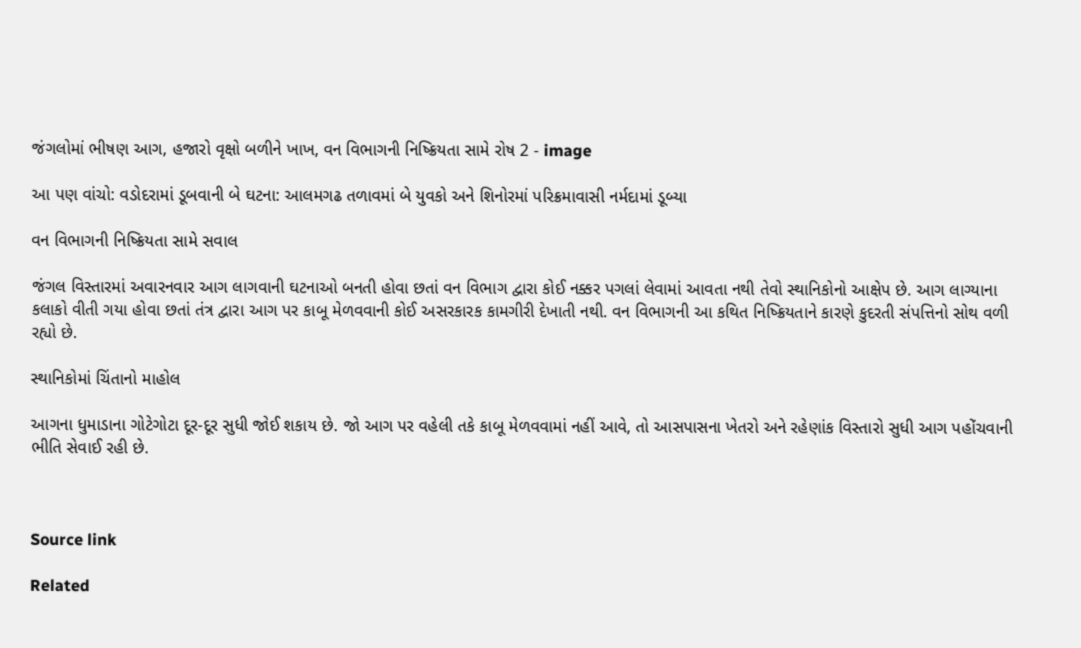જંગલોમાં ભીષણ આગ, હજારો વૃક્ષો બળીને ખાખ, વન વિભાગની નિષ્ક્રિયતા સામે રોષ 2 - image

આ પણ વાંચો: વડોદરામાં ડૂબવાની બે ઘટના: આલમગઢ તળાવમાં બે યુવકો અને શિનોરમાં પરિક્રમાવાસી નર્મદામાં ડૂબ્યા

વન વિભાગની નિષ્ક્રિયતા સામે સવાલ

જંગલ વિસ્તારમાં અવારનવાર આગ લાગવાની ઘટનાઓ બનતી હોવા છતાં વન વિભાગ દ્વારા કોઈ નક્કર પગલાં લેવામાં આવતા નથી તેવો સ્થાનિકોનો આક્ષેપ છે. આગ લાગ્યાના કલાકો વીતી ગયા હોવા છતાં તંત્ર દ્વારા આગ પર કાબૂ મેળવવાની કોઈ અસરકારક કામગીરી દેખાતી નથી. વન વિભાગની આ કથિત નિષ્ક્રિયતાને કારણે કુદરતી સંપત્તિનો સોથ વળી રહ્યો છે.

સ્થાનિકોમાં ચિંતાનો માહોલ

આગના ધુમાડાના ગોટેગોટા દૂર-દૂર સુધી જોઈ શકાય છે. જો આગ પર વહેલી તકે કાબૂ મેળવવામાં નહીં આવે, તો આસપાસના ખેતરો અને રહેણાંક વિસ્તારો સુધી આગ પહોંચવાની ભીતિ સેવાઈ રહી છે.



Source link

Related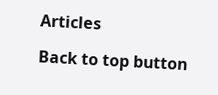Articles

Back to top button